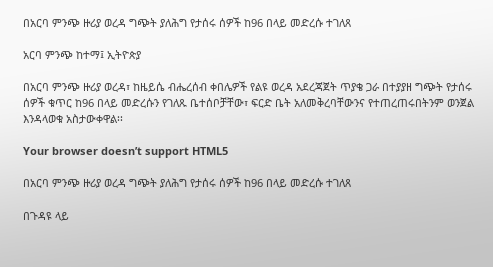በአርባ ምንጭ ዙሪያ ወረዳ ግጭት ያለሕግ የታሰሩ ሰዎች ከ96 በላይ መድረሱ ተገለጸ

አርባ ምንጭ ከተማ፤ ኢትዮጵያ

በአርባ ምንጭ ዙሪያ ወረዳ፣ ከዜይሴ ብሔረሰብ ቀበሌዎች የልዩ ወረዳ አደረጃጀት ጥያቄ ጋራ በተያያዘ ግጭት የታሰሩ ሰዎች ቁጥር ከ96 በላይ መድረሱን የገለጹ ቤተሰቦቻቸው፣ ፍርድ ቤት አለመቅረባቸውንና የተጠረጠሩበትንም ወንጀል እንዳላወቁ አስታውቀዋል፡፡

Your browser doesn’t support HTML5

በአርባ ምንጭ ዙሪያ ወረዳ ግጭት ያለሕግ የታሰሩ ሰዎች ከ96 በላይ መድረሱ ተገለጸ

በጉዳዩ ላይ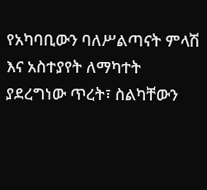የአካባቢውን ባለሥልጣናት ምላሽ እና አስተያየት ለማካተት ያደረግነው ጥረት፣ ስልካቸውን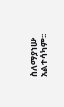ስለማያነሡ አልተሳካም፡፡